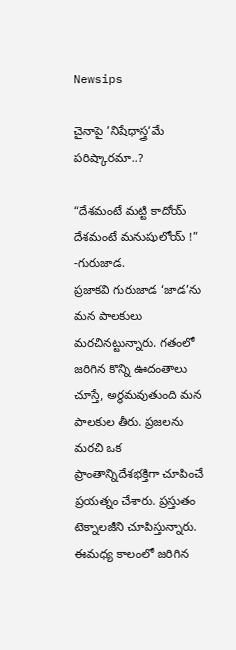Newsips

చైనాపై ’నిషేధాస్త్ర‘మే పరిష్కారమా..?

“దేశమంటే మట్టి కాదోయ్
దేశమంటే మనుషులోయ్ !”                    -గురుజాడ.
ప్రజాకవి గురుజాడ ‘జాడ’ను మన పాలకులు మరచినట్టున్నారు. గతంలో జరిగిన కొన్ని ఊదంతాలు చూస్తే, అర్థమవుతుంది మన పాలకుల తీరు. ప్రజలను మరచి ఒక ప్రాంతాన్నిదేశభక్తిగా చూపించే ప్రయత్నం చేశారు. ప్రస్తుతం టెక్నాలజీని చూపిస్తున్నారు. ఈమధ్య కాలంలో జరిగిన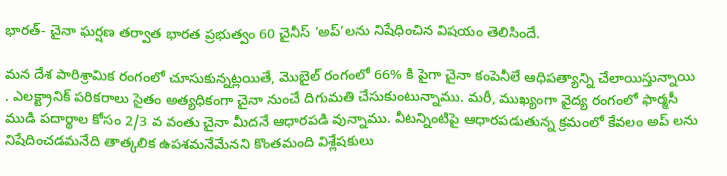భారత్- చైనా ఘర్షణ తర్వాత భారత ప్రభుత్వం 60 చైనీస్ ‘అప్’లను నిషేధించిన విషయం తెలిసిందే.

మన దేశ పారిశ్రామిక రంగంలో చూసుకున్నట్ల‌యితే, మొబైల్ రంగంలో 66% కి పైగా చైనా కంపెనీలే ఆధిపత్యాన్ని చేలాయిస్తున్నాయి . ఎలక్ట్రానిక్ పరికరాలు సైతం అత్యధికంగా చైనా నుంచే దిగుమతి చేసుకుంటున్నాము. మ‌రీ, ముఖ్యంగా వైద్య రంగంలో ఫార్మ‌సీ ముడి పదార్థాల కోసం 2/3 వ వంతు చైనా మీదనే ఆధారపడి వున్నాము. వీట‌న్నింటిపై ఆధార‌ప‌డుతున్న‌ క్ర‌మంలో కేవ‌లం అప్ ల‌ను నిషేదించ‌డమ‌నేది తాత్క‌లిక ఉప‌శ‌మ‌నేమేన‌ని కొంత‌మంది విశ్లేష‌కులు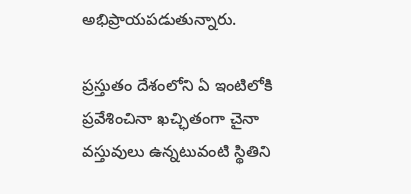అభిప్రాయప‌డుతున్నారు.

ప్ర‌స్తుతం దేశంలోని ఏ ఇంటిలోకి ప్ర‌వేశించినా ఖ‌చ్ఛితంగా చైనా వస్తువులు ఉన్న‌టువంటి స్థితిని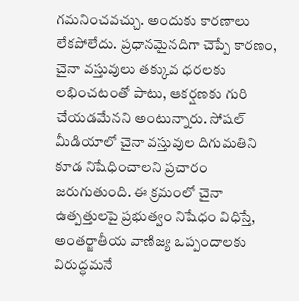గ‌మ‌నించ‌వ‌చ్చు. అందుకు కారణాలు లేక‌పోలేదు. ప్ర‌ధాన‌మైన‌దిగా చెప్పే కార‌ణం, చైనా వస్తువులు తక్కువ ధరలకు లభించటంతో పాటు, ఆక‌ర్ష‌ణ‌కు గురి చేయ‌డమేన‌ని అంటున్నారు. సోషల్ మీడియాలో చైనా వస్తువుల దిగుమతిని కూడ నిషేధించాలని ప్రచారం జరుగుతుంది. ఈ క్రమంలో చైనా ఉత్ప‌త్తుల‌పై ప్రభుత్వం నిషేధం విధిస్తే, అంతర్జాతీయ వాణిజ్య ఒప్పందాలకు విరుద్ధ‌మనే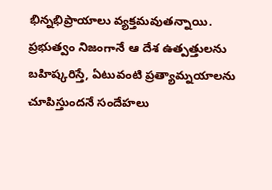భిన్న‌భిప్రాయాలు వ్య‌క్త‌మవుత‌న్నాయి. ప్ర‌భుత్వం నిజంగానే ఆ దేశ ఉత్ప‌త్తుల‌ను బ‌హిష్క‌రిస్తే, ఏటువంటి ప్ర‌త్యామ్న‌యాల‌ను చూపిస్తుందనే సందేహలు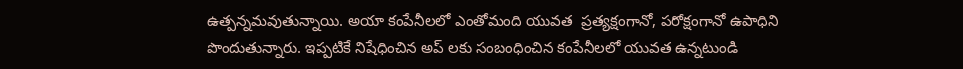ఉత్పన్నమవుతున్నాయి. అయా కంపేనీలలో ఎంతోమంది యువత  ప్ర‌త్య‌క్షంగానో, ప‌రోక్షంగానో ఉపాధిని పొందుతున్నారు. ఇప్ప‌టికే నిషేధించిన అప్ లకు సంబంధించిన కంపేనీల‌లో యువ‌త ఉన్న‌టుండి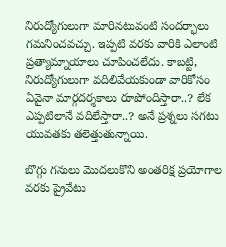నిరుద్యోగులుగా మారిన‌టువంటి సంద‌ర్భాలు గమనించవచ్చు. ఇప్పటి వరకు వారికి ఎలాంటి ప్ర‌త్యామ్నాయాలు చూపించలేదు. కాబట్టి, నిరుద్యోగులుగా వదిలివేయకుండా వారికోసం ఏవైనా మార్గ‌ద‌ర్శ‌కాలు రూపోందిస్తారా..? లేక ఎప్ప‌టిలానే వ‌దిలేస్తారా..? అనే ప్ర‌శ్న‌లు స‌గ‌టు యువ‌తకు త‌లెత్తుతున్నాయి.

బొగ్గు గనులు మొదలుకొని అంతరిక్ష ప్రయోగాల వరకు ప్రైవేటు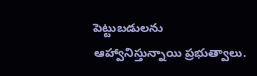పెట్టుబడులను ఆహ్వానిస్తున్నాయి ప్రభుత్వాలు.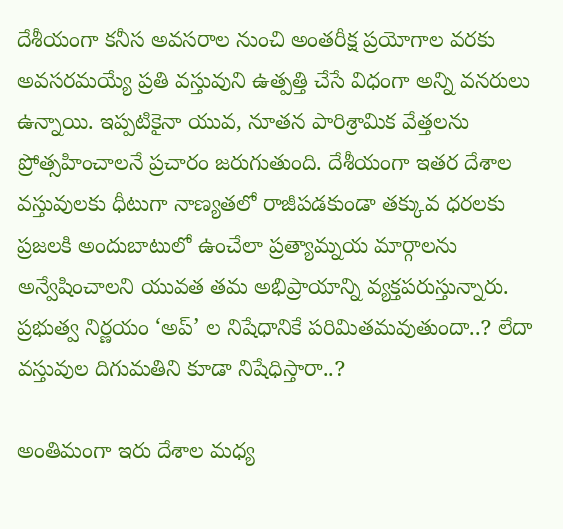దేశీయంగా క‌నీస అవస‌రాల నుంచి అంత‌రీక్ష ప్ర‌యోగాల వ‌ర‌కు అవ‌స‌ర‌మ‌య్యే ప్రతి వస్తువుని ఉత్పత్తి చేసే విధంగా అన్ని వ‌న‌రులు ఉన్నాయి. ఇప్ప‌టికైనా యువ, నూతన పారిశ్రామిక వేత్తలను ప్రోత్సహించాలనే ప్రచారం జరుగుతుంది. దేశీయంగా ఇత‌ర దేశాల వస్తువులకు ధీటుగా నాణ్యతలో రాజీపడకుండా తక్కువ ధరలకు ప్రజలకి అందుబాటులో ఉంచేలా ప్ర‌త్యామ్న‌య మార్గాల‌ను అన్వేషించాలని యువ‌త త‌మ అభిప్రాయాన్ని వ్య‌క్తప‌రుస్తున్నారు. ప్రభుత్వ నిర్ణయం ‘అప్’ ల నిషేధానికే ప‌రిమిత‌మ‌వుతుందా..? లేదా వ‌స్తువుల దిగుమ‌తిని కూడా నిషేధిస్తారా..?

అంతిమంగా ఇరు దేశాల మధ్య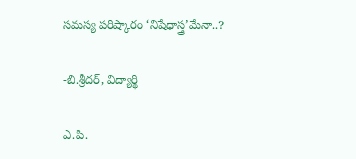సమస్య పరిష్కారం ‘నిషేధాస్త్ర’మేనా..?

-బి.శ్రీదర్, విద్యార్థి

ఎ.పి.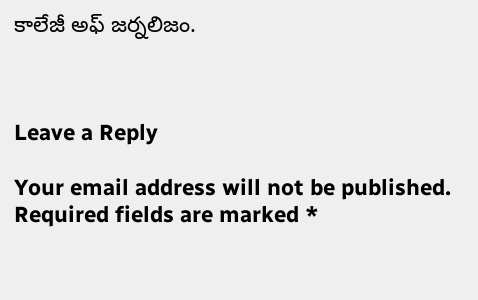కాలేజీ అఫ్ జర్నలిజం.



Leave a Reply

Your email address will not be published. Required fields are marked *